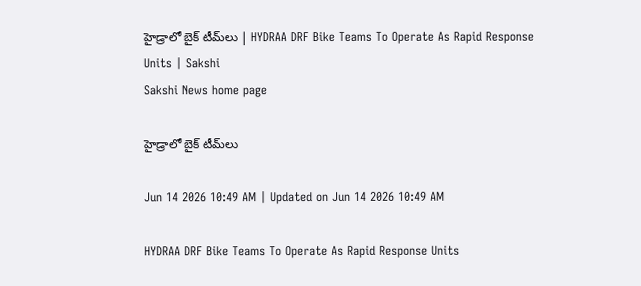హైడ్రాలో బైక్‌ టీమ్‌లు | HYDRAA DRF Bike Teams To Operate As Rapid Response Units | Sakshi
Sakshi News home page

హైడ్రాలో బైక్‌ టీమ్‌లు

Jun 14 2026 10:49 AM | Updated on Jun 14 2026 10:49 AM

HYDRAA DRF Bike Teams To Operate As Rapid Response Units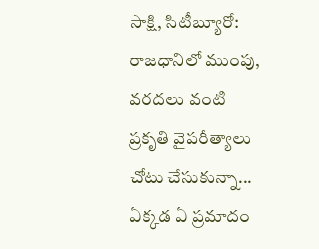సాక్షి, సిటీబ్యూరో: రాజధానిలో ముంపు, వరదలు వంటి ప్రకృతి వైపరీత్యాలు చోటు చేసుకున్నా... ఏక్కడ ఏ ప్రమాదం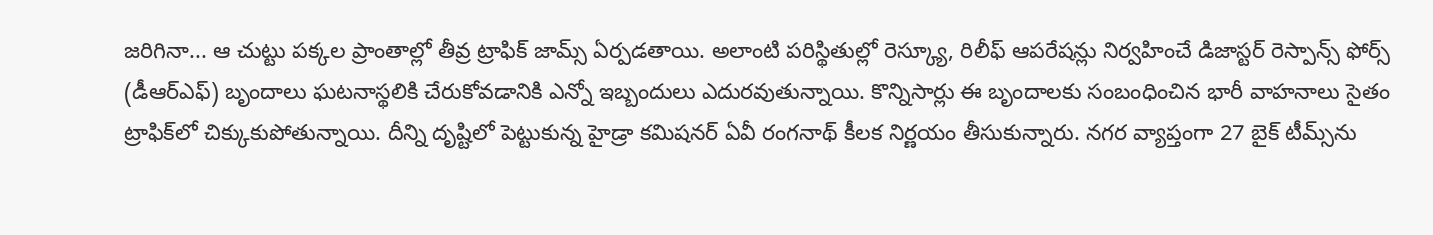జరిగినా... ఆ చుట్టు పక్కల ప్రాంతాల్లో తీవ్ర ట్రాఫిక్‌ జామ్స్‌ ఏర్పడతాయి. అలాంటి పరిస్థితుల్లో రెస్క్యూ, రిలీఫ్‌ ఆపరేషన్లు నిర్వహించే డిజాస్టర్‌ రెస్పాన్స్‌ ఫోర్స్‌ (డీఆర్‌ఎఫ్‌) బృందాలు ఘటనాస్థలికి చేరుకోవడానికి ఎన్నో ఇబ్బందులు ఎదురవుతున్నాయి. కొన్నిసార్లు ఈ బృందాలకు సంబంధించిన భారీ వాహనాలు సైతం ట్రాఫిక్‌లో చిక్కుకుపోతున్నాయి. దీన్ని దృష్టిలో పెట్టుకున్న హైడ్రా కమిషనర్‌ ఏవీ రంగనాథ్‌ కీలక నిర్ణయం తీసుకున్నారు. నగర వ్యాప్తంగా 27 బైక్‌ టీమ్స్‌ను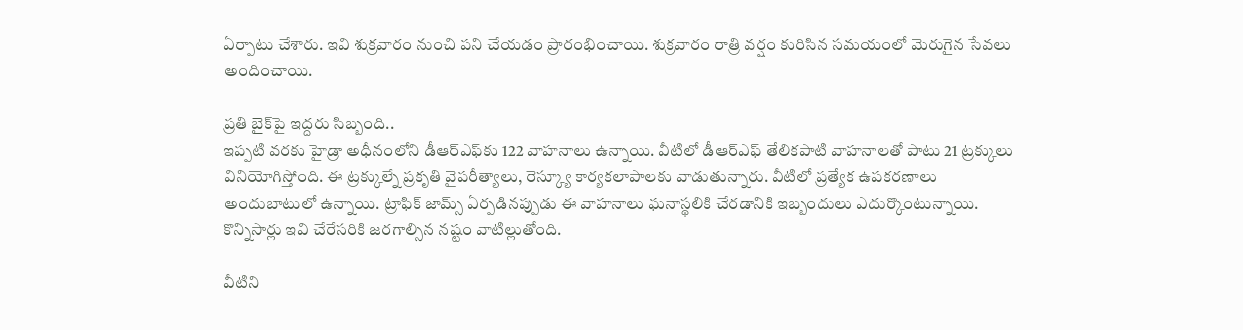ఏర్పాటు చేశారు. ఇవి శుక్రవారం నుంచి పని చేయడం ప్రారంభించాయి. శుక్రవారం రాత్రి వర్షం కురిసిన సమయంలో మెరుగైన సేవలు అందించాయి.

ప్రతి బైక్‌పై ఇద్దరు సిబ్బంది..
ఇప్పటి వరకు హైడ్రా అధీనంలోని డీఆర్‌ఎఫ్‌కు 122 వాహనాలు ఉన్నాయి. వీటిలో డీఆర్‌ఎఫ్‌ తేలికపాటి వాహనాలతో పాటు 21 ట్రక్కులు వినియోగిస్తోంది. ఈ ట్రక్కుల్నే ప్రకృతి వైపరీత్యాలు, రెస్క్యూ కార్యకలాపాలకు వాడుతున్నారు. వీటిలో ప్రత్యేక ఉపకరణాలు అందుబాటులో ఉన్నాయి. ట్రాఫిక్‌ జామ్స్‌ ఏర్పడినప్పుడు ఈ వాహనాలు ఘనాస్థలికి చేరడానికి ఇబ్బందులు ఎదుర్కొంటున్నాయి. కొన్నిసార్లు ఇవి చేరేసరికి జరగాల్సిన నష్టం వాటిల్లుతోంది.

వీటిని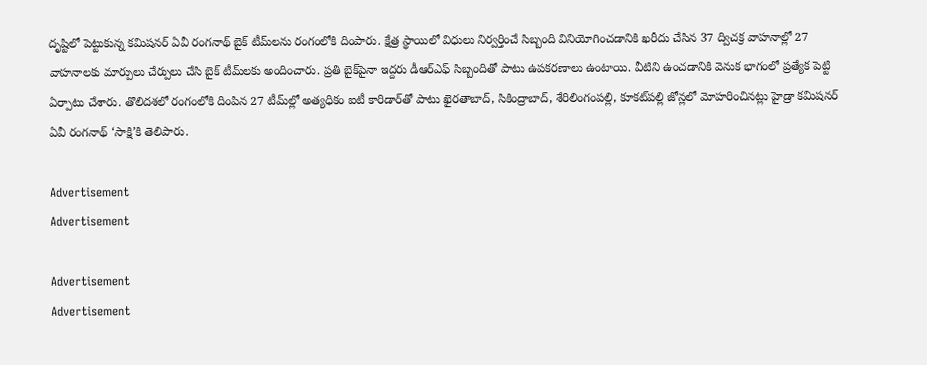దృష్టిలో పెట్టుకున్న కమిషనర్‌ ఏవీ రంగనాథ్‌ బైక్‌ టీమ్‌లను రంగంలోకి దింపారు. క్షేత్ర స్థాయిలో విధులు నిర్వర్తించే సిబ్బంది వినియోగించడానికి ఖరీదు చేసిన 37 ద్విచక్ర వాహనాల్లో 27 వాహనాలకు మార్పులు చేర్పులు చేసి బైక్‌ టీమ్‌లకు అందించారు. ప్రతి బైక్‌పైనా ఇద్దరు డీఆర్‌ఎఫ్‌ సిబ్బందితో పాటు ఉపకరణాలు ఉంటాయి. వీటిని ఉంచడానికి వెనుక భాగంలో ప్రత్యేక పెట్టి ఏర్పాటు చేశారు. తొలిదశలో రంగంలోకి దింపిన 27 టీమ్‌ల్లో అత్యధికం ఐటీ కారిడార్‌తో పాటు ఖైరతాబాద్, సికింద్రాబాద్, శేరిలింగంపల్లి, కూకట్‌పల్లి జోన్లలో మోహరించినట్లు హైడ్రా కమిషనర్‌ ఏవీ రంగనాథ్‌ ‘సాక్షి’కి తెలిపారు.

Advertisement
Advertisement

Advertisement
Advertisement